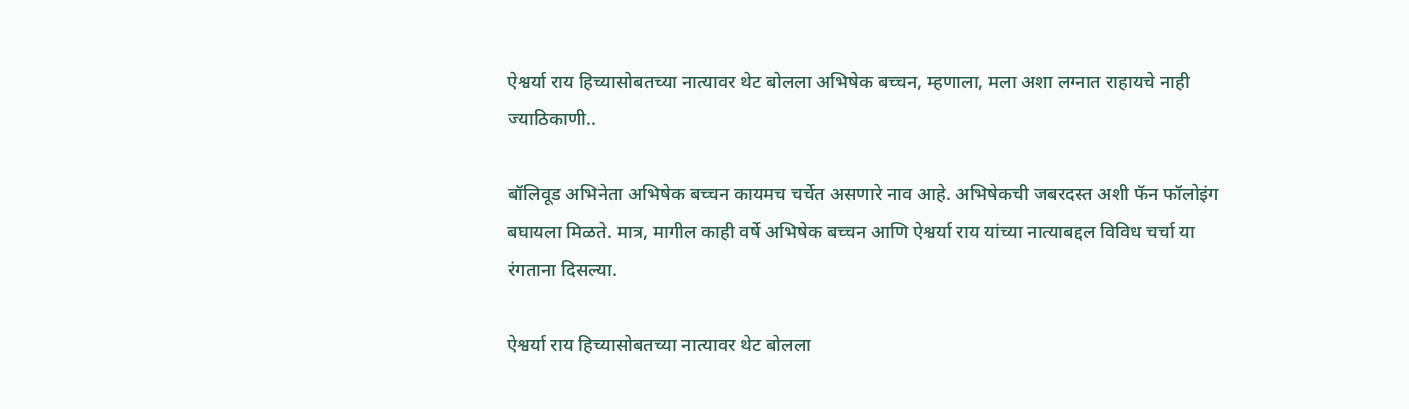ऐश्वर्या राय हिच्यासोबतच्या नात्यावर थेट बोलला अभिषेक बच्चन, म्हणाला, मला अशा लग्नात राहायचे नाही ज्याठिकाणी..

बॉलिवूड अभिनेता अभिषेक बच्चन कायमच चर्चेत असणारे नाव आहे. अभिषेकची जबरदस्त अशी फॅन फॉलोइंग बघायला मिळते. मात्र, मागील काही वर्षे अभिषेक बच्चन आणि ऐश्वर्या राय यांच्या नात्याबद्दल विविध चर्चा या रंगताना दिसल्या.

ऐश्वर्या राय हिच्यासोबतच्या नात्यावर थेट बोलला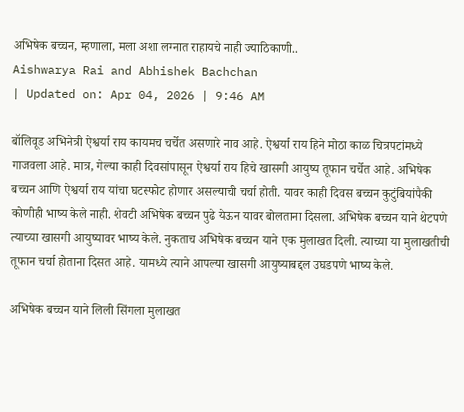अभिषेक बच्चन, म्हणाला, मला अशा लग्नात राहायचे नाही ज्याठिकाणी..
Aishwarya Rai and Abhishek Bachchan
| Updated on: Apr 04, 2026 | 9:46 AM

बॉलिवूड अभिनेत्री ऐश्वर्या राय कायमच चर्चेत असणारे नाव आहे. ऐश्वर्या राय हिने मोठा काळ चित्रपटांमध्ये गाजवला आहे. मात्र, गेल्या काही दिवसांपासून ऐश्वर्या राय हिचे खासगी आयुष्य तूफान चर्चेत आहे. अभिषेक बच्चन आणि ऐश्वर्या राय यांचा घटस्फोट होणार असल्याची चर्चा होती. यावर काही दिवस बच्चन कुटुंबियांपैकी कोणीही भाष्य केले नाही. शेवटी अभिषेक बच्चन पुढे येऊन यावर बोलताना दिसला. अभिषेक बच्चन याने थेटपणे त्याच्या खासगी आयुष्यावर भाष्य केले. नुकताच अभिषेक बच्चन याने एक मुलाखत दिली. त्याच्या या मुलाखतीची तूफान चर्चा होताना दिसत आहे. यामध्ये त्याने आपल्या खासगी आयुष्याबद्दल उघडपणे भाष्य केले.

अभिषेक बच्चन याने लिली सिंगला मुलाखत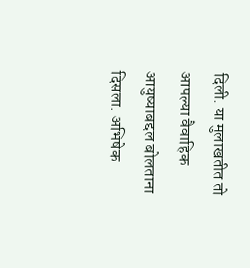दिली. या मुलाखतीत तो आपल्या वैवाहिक आयुष्याबद्दल बोलताना दिसला. अभिषेक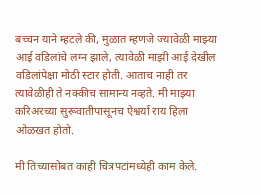बच्चन याने म्हटले की, मुळात म्हणजे ज्यावेळी माझ्या आई वडिलांचे लग्न झाले, त्यावेळी माझी आई देखील वडिलांपेक्षा मोठी स्टार होती. आताच नाही तर त्यावेळीही ते नक्कीच सामान्य नव्हते. मी माझ्या करिअरच्या सुरूवातीपासूनच ऐश्वर्या राय हिला ओळखत होतो.

मी तिच्यासोबत काही चित्रपटांमध्येही काम केले.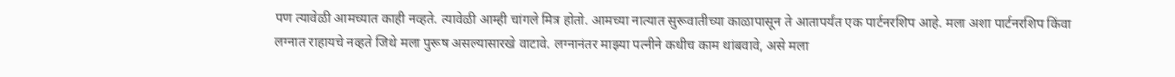पण त्यावेळी आमच्यात काही नव्हते. त्यावेळी आम्ही चांगले मित्र होतो. आमच्या नात्यात सुरूवातीच्या काळापासून ते आतापर्यंत एक पार्टनरशिप आहे. मला अशा पार्टनरशिप किंवा लग्नात राहायचे नव्हते जिथे मला पुरूष असल्यासारखे वाटावे. लग्नानंतर माझ्या पत्नीने कधीच काम थांबवावे, असे मला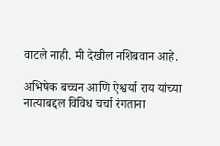वाटले नाही. मी देखील नशिबवान आहे.

अभिषेक बच्चन आणि ऐश्वर्या राय यांच्या नात्याबद्दल विविध चर्चा रंगताना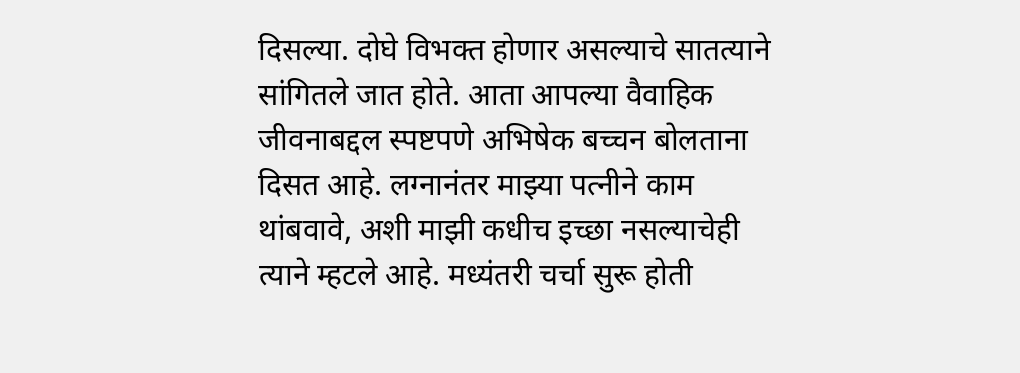दिसल्या. दोघे विभक्त होणार असल्याचे सातत्याने सांगितले जात होते. आता आपल्या वैवाहिक जीवनाबद्दल स्पष्टपणे अभिषेक बच्चन बोलताना दिसत आहे. लग्नानंतर माझ्या पत्नीने काम थांबवावे, अशी माझी कधीच इच्छा नसल्याचेही त्याने म्हटले आहे. मध्यंतरी चर्चा सुरू होती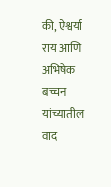की, ऐश्वर्या राय आणि अभिषेक बच्चन यांच्यातील वाद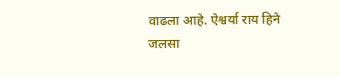वाढला आहे. ऐश्वर्या राय हिने जलसा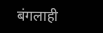बंगलाही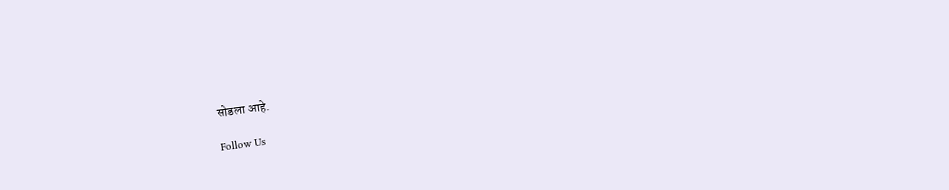सोडला आहे.

Follow Us